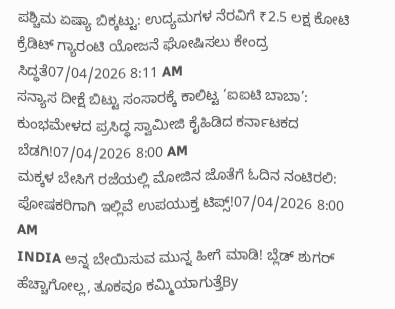ಪಶ್ಚಿಮ ಏಷ್ಯಾ ಬಿಕ್ಕಟ್ಟು: ಉದ್ಯಮಗಳ ನೆರವಿಗೆ ₹2.5 ಲಕ್ಷ ಕೋಟಿ ಕ್ರೆಡಿಟ್ ಗ್ಯಾರಂಟಿ ಯೋಜನೆ ಘೋಷಿಸಲು ಕೇಂದ್ರ ಸಿದ್ಧತೆ07/04/2026 8:11 AM
ಸನ್ಯಾಸ ದೀಕ್ಷೆ ಬಿಟ್ಟು ಸಂಸಾರಕ್ಕೆ ಕಾಲಿಟ್ಟ ‘ಐಐಟಿ ಬಾಬಾ’: ಕುಂಭಮೇಳದ ಪ್ರಸಿದ್ಧ ಸ್ವಾಮೀಜಿ ಕೈಹಿಡಿದ ಕರ್ನಾಟಕದ ಬೆಡಗಿ!07/04/2026 8:00 AM
ಮಕ್ಕಳ ಬೇಸಿಗೆ ರಜೆಯಲ್ಲಿ ಮೋಜಿನ ಜೊತೆಗೆ ಓದಿನ ನಂಟಿರಲಿ: ಪೋಷಕರಿಗಾಗಿ ಇಲ್ಲಿವೆ ಉಪಯುಕ್ತ ಟಿಪ್ಸ್!07/04/2026 8:00 AM
INDIA ಅನ್ನ ಬೇಯಿಸುವ ಮುನ್ನ ಹೀಗೆ ಮಾಡಿ! ಬ್ಲೆಡ್ ಶುಗರ್ ಹೆಚ್ಚಾಗೋಲ್ಲ, ತೂಕವೂ ಕಮ್ಮಿಯಾಗುತ್ತೆBy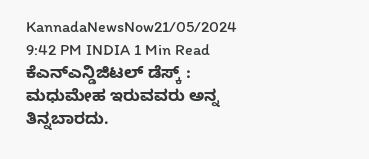KannadaNewsNow21/05/2024 9:42 PM INDIA 1 Min Read ಕೆಎನ್ಎನ್ಡಿಜಿಟಲ್ ಡೆಸ್ಕ್ : ಮಧುಮೇಹ ಇರುವವರು ಅನ್ನ ತಿನ್ನಬಾರದು.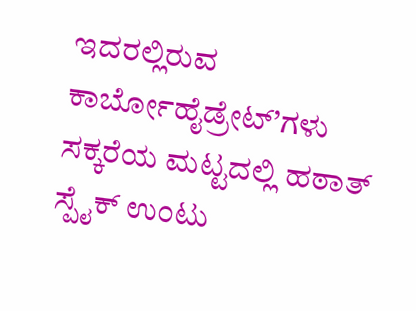ಇದರಲ್ಲಿರುವ ಕಾರ್ಬೋಹೈಡ್ರೇಟ್’ಗಳು ಸಕ್ಕರೆಯ ಮಟ್ಟದಲ್ಲಿ ಹಠಾತ್ ಸ್ಪೈಕ್ ಉಂಟು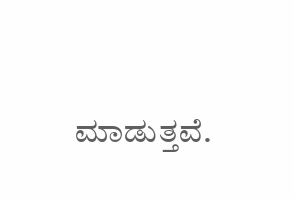ಮಾಡುತ್ತವೆ.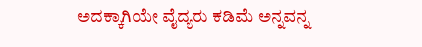ಅದಕ್ಕಾಗಿಯೇ ವೈದ್ಯರು ಕಡಿಮೆ ಅನ್ನವನ್ನ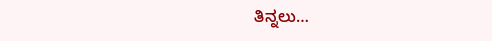ತಿನ್ನಲು…